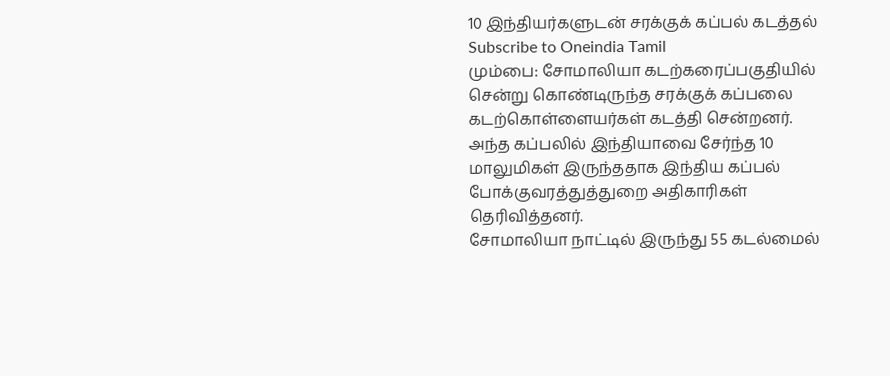10 இந்தியர்களுடன் சரக்குக் கப்பல் கடத்தல்
Subscribe to Oneindia Tamil
மும்பை: சோமாலியா கடற்கரைப்பகுதியில் சென்று கொண்டிருந்த சரக்குக் கப்பலை கடற்கொள்ளையர்கள் கடத்தி சென்றனர்.
அந்த கப்பலில் இந்தியாவை சேர்ந்த 10 மாலுமிகள் இருந்ததாக இந்திய கப்பல் போக்குவரத்துத்துறை அதிகாரிகள் தெரிவித்தனர்.
சோமாலியா நாட்டில் இருந்து 55 கடல்மைல்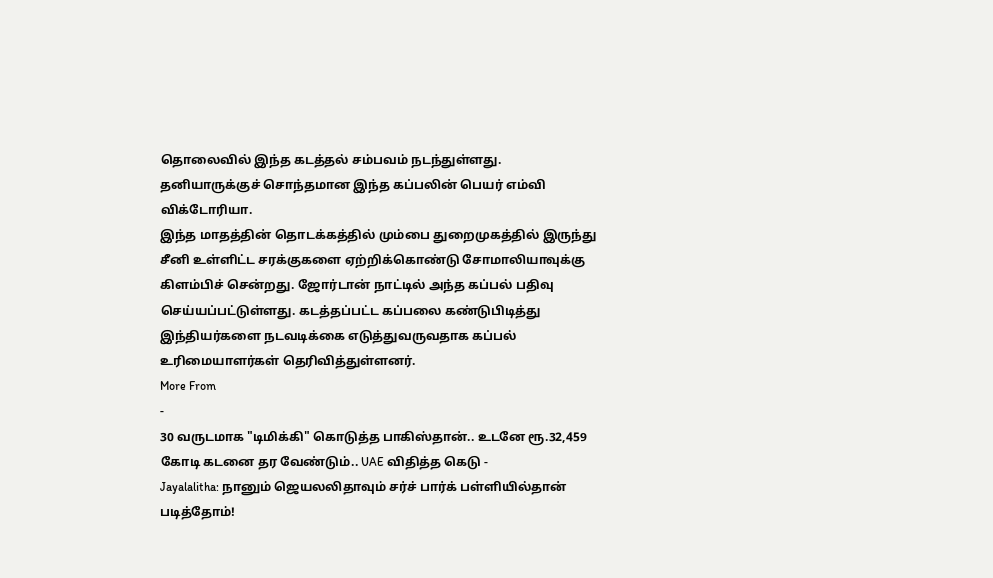தொலைவில் இந்த கடத்தல் சம்பவம் நடந்துள்ளது. தனியாருக்குச் சொந்தமான இந்த கப்பலின் பெயர் எம்வி விக்டோரியா.
இந்த மாதத்தின் தொடக்கத்தில் மும்பை துறைமுகத்தில் இருந்து சீனி உள்ளிட்ட சரக்குகளை ஏற்றிக்கொண்டு சோமாலியாவுக்கு கிளம்பிச் சென்றது. ஜோர்டான் நாட்டில் அந்த கப்பல் பதிவு செய்யப்பட்டுள்ளது. கடத்தப்பட்ட கப்பலை கண்டுபிடித்து இந்தியர்களை நடவடிக்கை எடுத்துவருவதாக கப்பல் உரிமையாளர்கள் தெரிவித்துள்ளனர்.
More From
-
30 வருடமாக "டிமிக்கி" கொடுத்த பாகிஸ்தான்.. உடனே ரூ.32,459 கோடி கடனை தர வேண்டும்.. UAE விதித்த கெடு -
Jayalalitha: நானும் ஜெயலலிதாவும் சர்ச் பார்க் பள்ளியில்தான் படித்தோம்!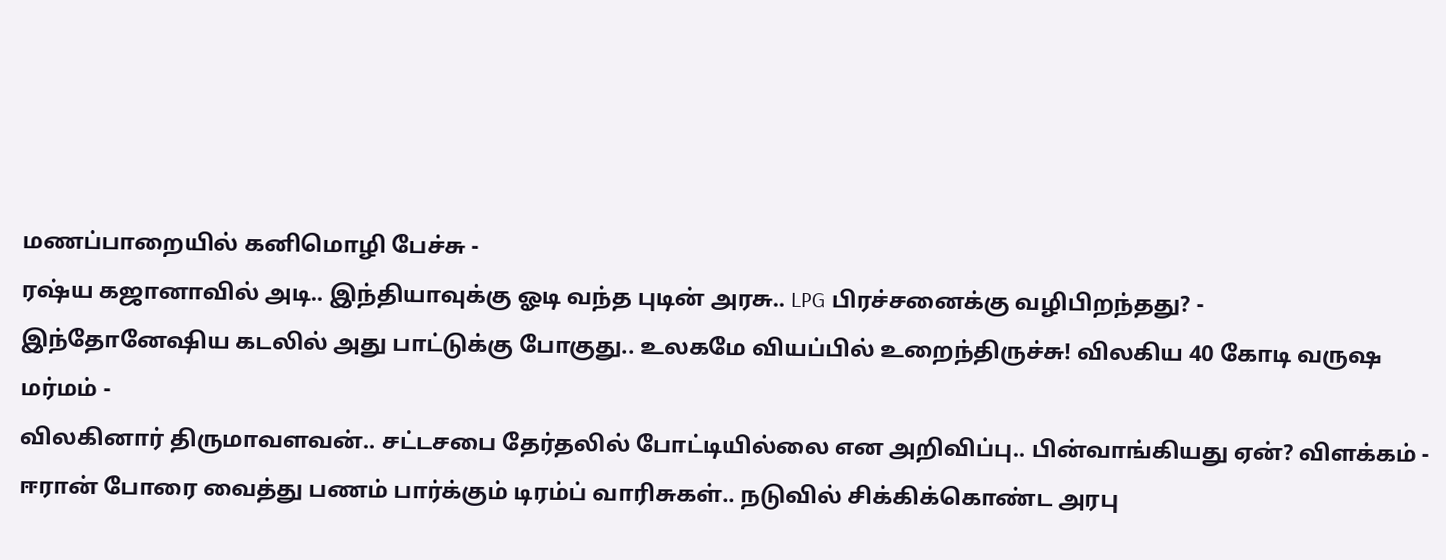மணப்பாறையில் கனிமொழி பேச்சு -
ரஷ்ய கஜானாவில் அடி.. இந்தியாவுக்கு ஓடி வந்த புடின் அரசு.. LPG பிரச்சனைக்கு வழிபிறந்தது? -
இந்தோனேஷிய கடலில் அது பாட்டுக்கு போகுது.. உலகமே வியப்பில் உறைந்திருச்சு! விலகிய 40 கோடி வருஷ மர்மம் -
விலகினார் திருமாவளவன்.. சட்டசபை தேர்தலில் போட்டியில்லை என அறிவிப்பு.. பின்வாங்கியது ஏன்? விளக்கம் -
ஈரான் போரை வைத்து பணம் பார்க்கும் டிரம்ப் வாரிசுகள்.. நடுவில் சிக்கிக்கொண்ட அரபு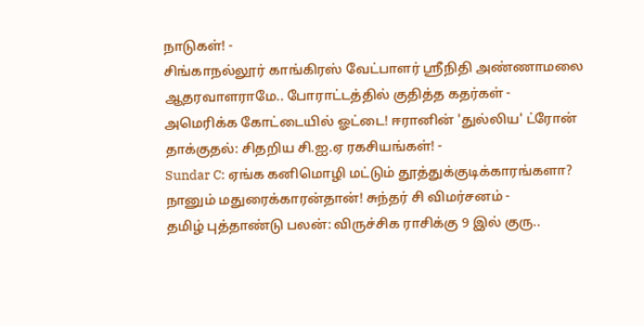நாடுகள்! -
சிங்காநல்லூர் காங்கிரஸ் வேட்பாளர் ஶ்ரீநிதி அண்ணாமலை ஆதரவாளராமே.. போராட்டத்தில் குதித்த கதர்கள் -
அமெரிக்க கோட்டையில் ஓட்டை! ஈரானின் 'துல்லிய' ட்ரோன் தாக்குதல்: சிதறிய சி.ஐ.ஏ ரகசியங்கள்! -
Sundar C: ஏங்க கனிமொழி மட்டும் தூத்துக்குடிக்காரங்களா? நானும் மதுரைக்காரன்தான்! சுந்தர் சி விமர்சனம் -
தமிழ் புத்தாண்டு பலன்: விருச்சிக ராசிக்கு 9 இல் குரு..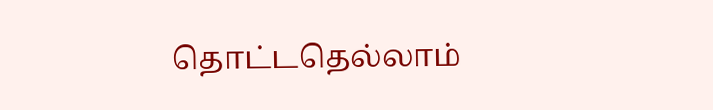தொட்டதெல்லாம்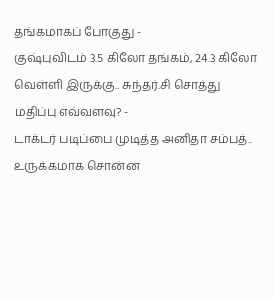தங்கமாகப் போகுது -
குஷ்புவிடம் 3.5 கிலோ தங்கம், 24.3 கிலோ வெள்ளி இருக்கு.. சுந்தர்.சி சொத்து மதிப்பு எவ்வளவு? -
டாக்டர் படிப்பை முடித்த அனிதா சம்பத்.. உருக்கமாக சொன்ன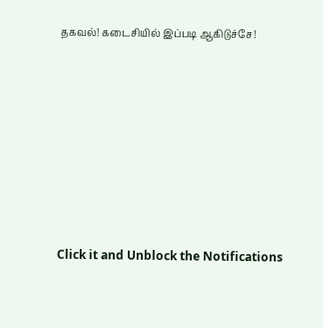தகவல்! கடைசியில் இப்படி ஆகிடுச்சே!












Click it and Unblock the Notifications